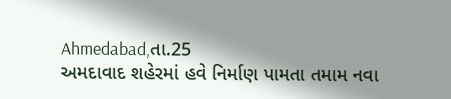Ahmedabad,તા.25
અમદાવાદ શહેરમાં હવે નિર્માણ પામતા તમામ નવા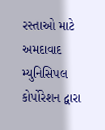રસ્તાઓ માટે અમદાવાદ મ્યુનિસિપલ કોર્પોરેશન દ્વારા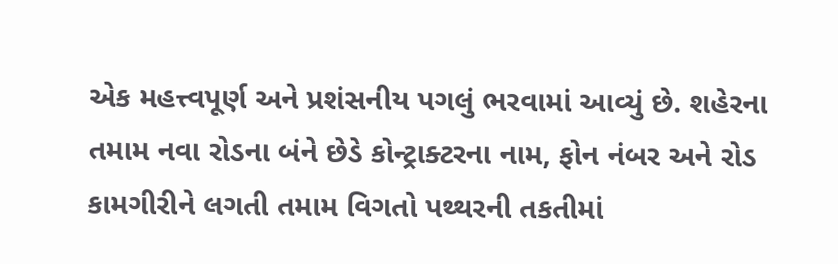એક મહત્ત્વપૂર્ણ અને પ્રશંસનીય પગલું ભરવામાં આવ્યું છે. શહેરના તમામ નવા રોડના બંને છેડે કોન્ટ્રાક્ટરના નામ, ફોન નંબર અને રોડ કામગીરીને લગતી તમામ વિગતો પથ્થરની તકતીમાં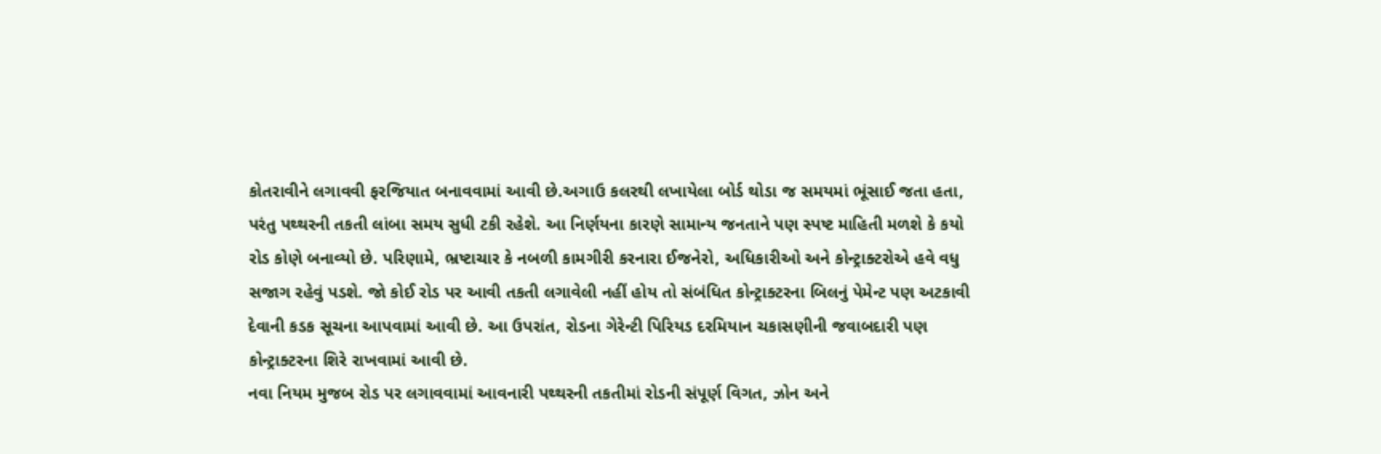કોતરાવીને લગાવવી ફરજિયાત બનાવવામાં આવી છે.અગાઉ કલરથી લખાયેલા બોર્ડ થોડા જ સમયમાં ભૂંસાઈ જતા હતા, પરંતુ પથ્થરની તકતી લાંબા સમય સુધી ટકી રહેશે. આ નિર્ણયના કારણે સામાન્ય જનતાને પણ સ્પષ્ટ માહિતી મળશે કે કયો રોડ કોણે બનાવ્યો છે. પરિણામે, ભ્રષ્ટાચાર કે નબળી કામગીરી કરનારા ઈજનેરો, અધિકારીઓ અને કોન્ટ્રાક્ટરોએ હવે વધુ સજાગ રહેવું પડશે. જો કોઈ રોડ પર આવી તકતી લગાવેલી નહીં હોય તો સંબંધિત કોન્ટ્રાક્ટરના બિલનું પેમેન્ટ પણ અટકાવી દેવાની કડક સૂચના આપવામાં આવી છે. આ ઉપરાંત, રોડના ગેરેન્ટી પિરિયડ દરમિયાન ચકાસણીની જવાબદારી પણ કોન્ટ્રાક્ટરના શિરે રાખવામાં આવી છે.
નવા નિયમ મુજબ રોડ પર લગાવવામાં આવનારી પથ્થરની તકતીમાં રોડની સંપૂર્ણ વિગત, ઝોન અને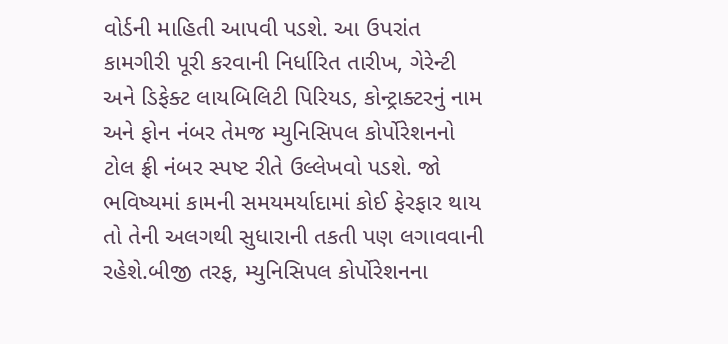વોર્ડની માહિતી આપવી પડશે. આ ઉપરાંત કામગીરી પૂરી કરવાની નિર્ધારિત તારીખ, ગેરેન્ટી અને ડિફેક્ટ લાયબિલિટી પિરિયડ, કોન્ટ્રાક્ટરનું નામ અને ફોન નંબર તેમજ મ્યુનિસિપલ કોર્પોરેશનનો ટોલ ફ્રી નંબર સ્પષ્ટ રીતે ઉલ્લેખવો પડશે. જો ભવિષ્યમાં કામની સમયમર્યાદામાં કોઈ ફેરફાર થાય તો તેની અલગથી સુધારાની તકતી પણ લગાવવાની રહેશે.બીજી તરફ, મ્યુનિસિપલ કોર્પોરેશનના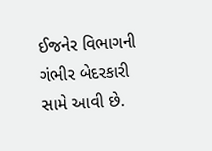ઈજનેર વિભાગની ગંભીર બેદરકારી સામે આવી છે.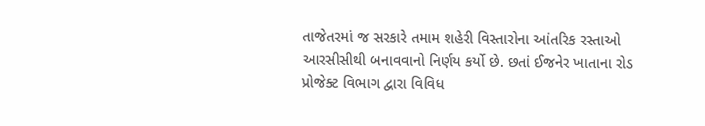તાજેતરમાં જ સરકારે તમામ શહેરી વિસ્તારોના આંતરિક રસ્તાઓ આરસીસીથી બનાવવાનો નિર્ણય કર્યો છે. છતાં ઈજનેર ખાતાના રોડ પ્રોજેક્ટ વિભાગ દ્વારા વિવિધ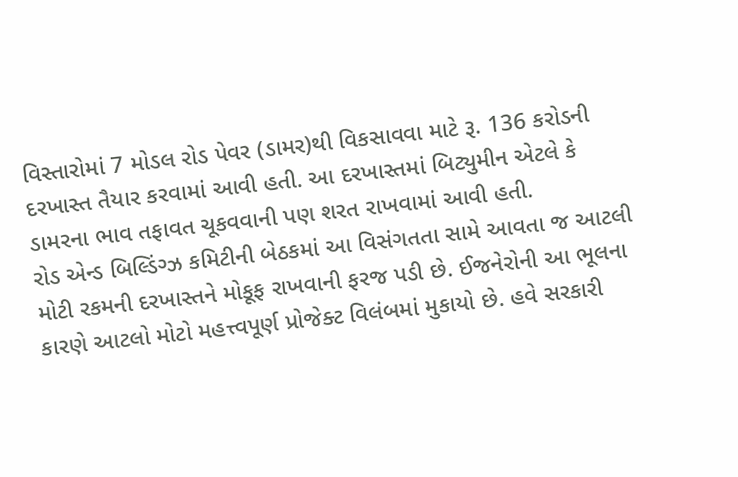વિસ્તારોમાં 7 મોડલ રોડ પેવર (ડામર)થી વિકસાવવા માટે રૂ. 136 કરોડની દરખાસ્ત તૈયાર કરવામાં આવી હતી. આ દરખાસ્તમાં બિટ્યુમીન એટલે કે ડામરના ભાવ તફાવત ચૂકવવાની પણ શરત રાખવામાં આવી હતી.
રોડ એન્ડ બિલ્ડિંગ્ઝ કમિટીની બેઠકમાં આ વિસંગતતા સામે આવતા જ આટલી મોટી રકમની દરખાસ્તને મોકૂફ રાખવાની ફરજ પડી છે. ઈજનેરોની આ ભૂલના કારણે આટલો મોટો મહત્ત્વપૂર્ણ પ્રોજેક્ટ વિલંબમાં મુકાયો છે. હવે સરકારી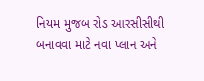નિયમ મુજબ રોડ આરસીસીથી બનાવવા માટે નવા પ્લાન અને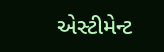એસ્ટીમેન્ટ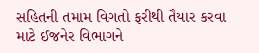સહિતની તમામ વિગતો ફરીથી તૈયાર કરવા માટે ઈજનેર વિભાગને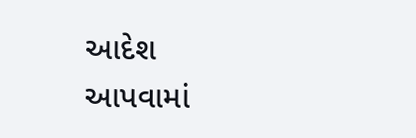આદેશ આપવામાં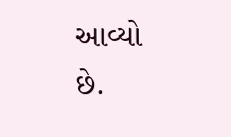આવ્યો છે.